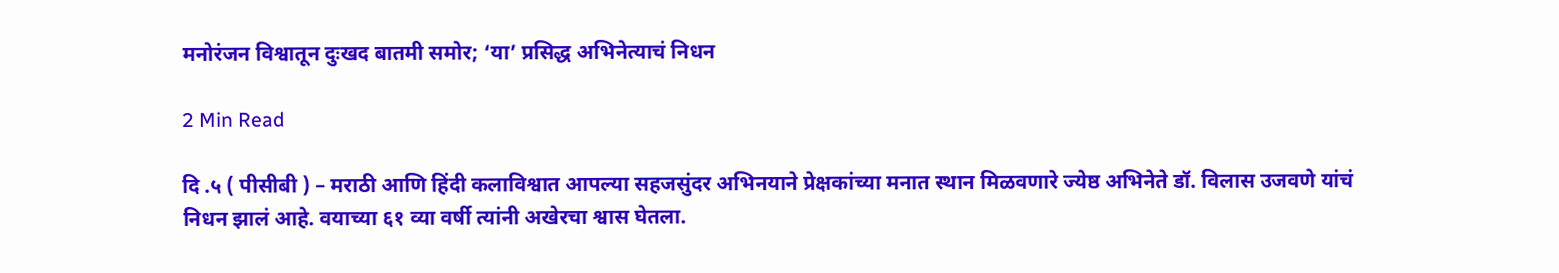मनोरंजन विश्वातून दुःखद बातमी समोर; ‘या’ प्रसिद्ध अभिनेत्याचं निधन

2 Min Read

दि .५ ( पीसीबी ) – मराठी आणि हिंदी कलाविश्वात आपल्या सहजसुंदर अभिनयाने प्रेक्षकांच्या मनात स्थान मिळवणारे ज्येष्ठ अभिनेते डॉ. विलास उजवणे यांचं निधन झालं आहे. वयाच्या ६१ व्या वर्षी त्यांनी अखेरचा श्वास घेतला.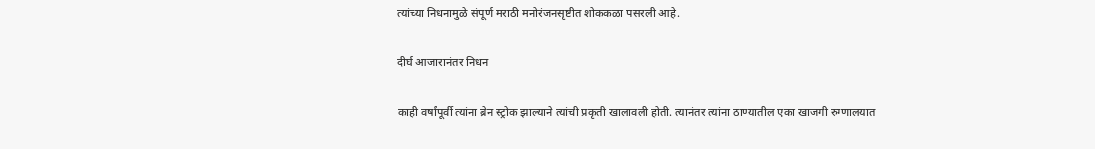त्यांच्या निधनामुळे संपूर्ण मराठी मनोरंजनसृष्टीत शोककळा पसरली आहे.

दीर्घ आजारानंतर निधन

काही वर्षांपूर्वी त्यांना ब्रेन स्ट्रोक झाल्याने त्यांची प्रकृती खालावली होती. त्यानंतर त्यांना ठाण्यातील एका खाजगी रुग्णालयात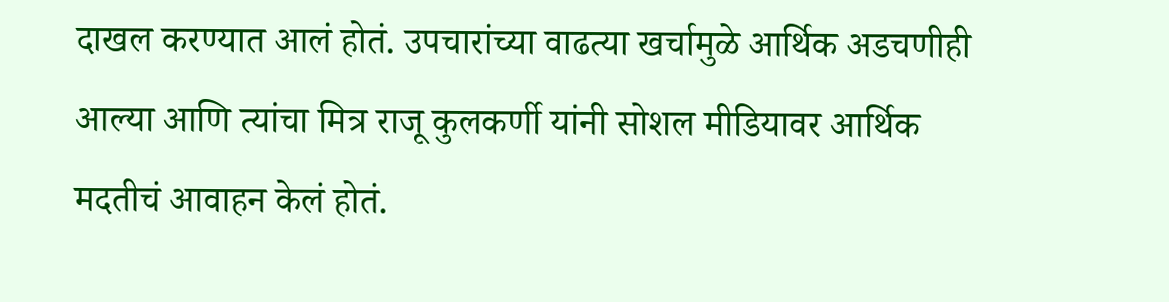दाखल करण्यात आलं होतं. उपचारांच्या वाढत्या खर्चामुळे आर्थिक अडचणीही आल्या आणि त्यांचा मित्र राजू कुलकर्णी यांनी सोशल मीडियावर आर्थिक मदतीचं आवाहन केलं होतं.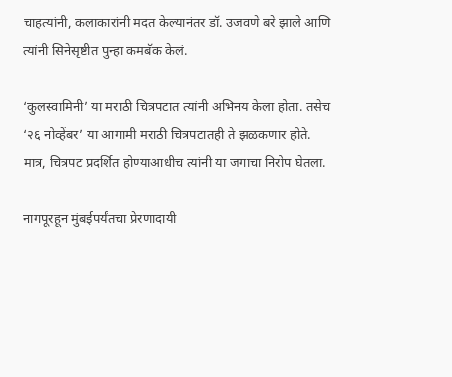चाहत्यांनी, कलाकारांनी मदत केल्यानंतर डॉ. उजवणे बरे झाले आणि त्यांनी सिनेसृष्टीत पुन्हा कमबॅक केलं.

‘कुलस्वामिनी’ या मराठी चित्रपटात त्यांनी अभिनय केला होता. तसेच ‘२६ नोव्हेंबर’ या आगामी मराठी चित्रपटातही ते झळकणार होते. मात्र, चित्रपट प्रदर्शित होण्याआधीच त्यांनी या जगाचा निरोप घेतला.

नागपूरहून मुंबईपर्यंतचा प्रेरणादायी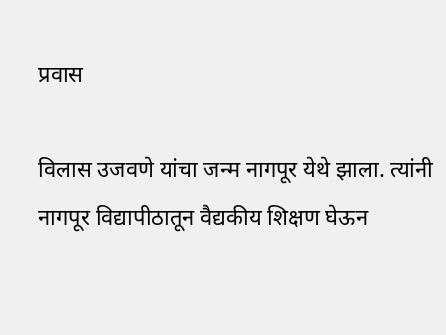प्रवास

विलास उजवणे यांचा जन्म नागपूर येथे झाला. त्यांनी नागपूर विद्यापीठातून वैद्यकीय शिक्षण घेऊन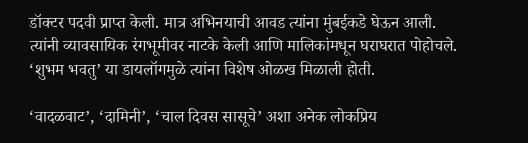डॉक्टर पदवी प्राप्त केली. मात्र अभिनयाची आवड त्यांना मुंबईकडे घेऊन आली. त्यांनी व्यावसायिक रंगभूमीवर नाटके केली आणि मालिकांमधून घराघरात पोहोचले. ‘शुभम भवतु’ या डायलॉगमुळे त्यांना विशेष ओळख मिळाली होती.

‘वादळवाट’, ‘दामिनी’, ‘चाल दिवस सासूचे’ अशा अनेक लोकप्रिय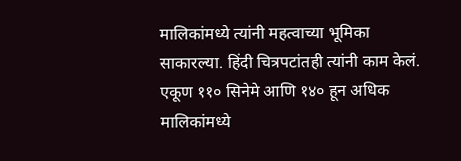मालिकांमध्ये त्यांनी महत्वाच्या भूमिका साकारल्या. हिंदी चित्रपटांतही त्यांनी काम केलं. एकूण ११० सिनेमे आणि १४० हून अधिक मालिकांमध्ये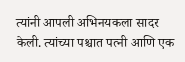त्यांनी आपली अभिनयकला सादर केली. त्यांच्या पश्चात पत्नी आणि एक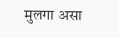मुलगा असा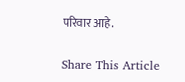परिवार आहे.

Share This Article